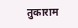तुकाराम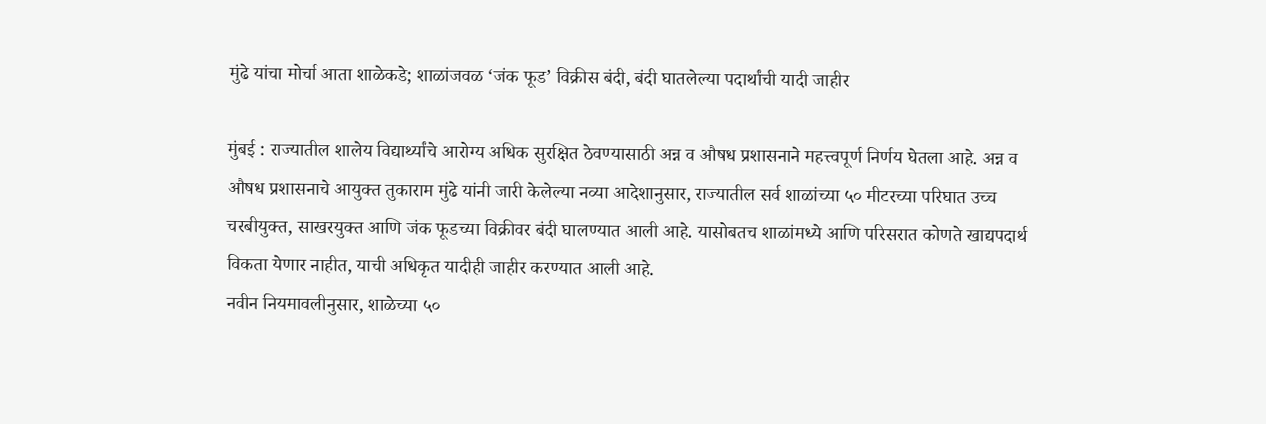मुंढे यांचा मोर्चा आता शाळेकडे; शाळांजवळ ‘जंक फूड’ विक्रीस बंदी, बंदी घातलेल्या पदार्थांची यादी जाहीर

मुंबई : राज्यातील शालेय विद्यार्थ्यांचे आरोग्य अधिक सुरक्षित ठेवण्यासाठी अन्न व औषध प्रशासनाने महत्त्वपूर्ण निर्णय घेतला आहे. अन्न व औषध प्रशासनाचे आयुक्त तुकाराम मुंढे यांनी जारी केलेल्या नव्या आदेशानुसार, राज्यातील सर्व शाळांच्या ५० मीटरच्या परिघात उच्च चरबीयुक्त, साखरयुक्त आणि जंक फूडच्या विक्रीवर बंदी घालण्यात आली आहे. यासोबतच शाळांमध्ये आणि परिसरात कोणते खाद्यपदार्थ विकता येणार नाहीत, याची अधिकृत यादीही जाहीर करण्यात आली आहे.
नवीन नियमावलीनुसार, शाळेच्या ५०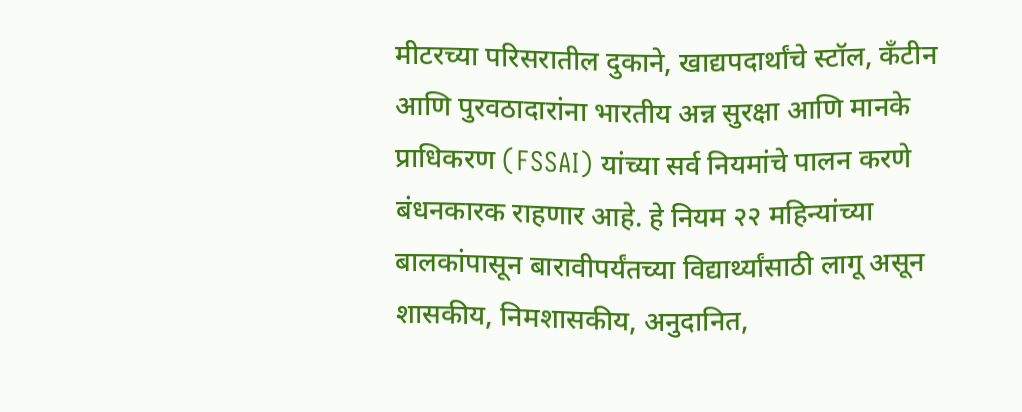मीटरच्या परिसरातील दुकाने, खाद्यपदार्थांचे स्टॉल, कँटीन आणि पुरवठादारांना भारतीय अन्न सुरक्षा आणि मानके प्राधिकरण (FSSAI) यांच्या सर्व नियमांचे पालन करणे बंधनकारक राहणार आहे. हे नियम २२ महिन्यांच्या बालकांपासून बारावीपर्यंतच्या विद्यार्थ्यांसाठी लागू असून शासकीय, निमशासकीय, अनुदानित,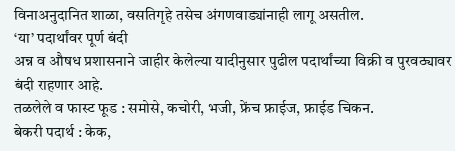विनाअनुदानित शाळा, वसतिगृहे तसेच अंगणवाड्यांनाही लागू असतील.
‘या’ पदार्थांवर पूर्ण बंदी
अन्न व औषध प्रशासनाने जाहीर केलेल्या यादीनुसार पुढील पदार्थांच्या विक्री व पुरवठ्यावर बंदी राहणार आहे.
तळलेले व फास्ट फूड : समोसे, कचोरी, भजी, फ्रेंच फ्राईज, फ्राईड चिकन.
बेकरी पदार्थ : केक,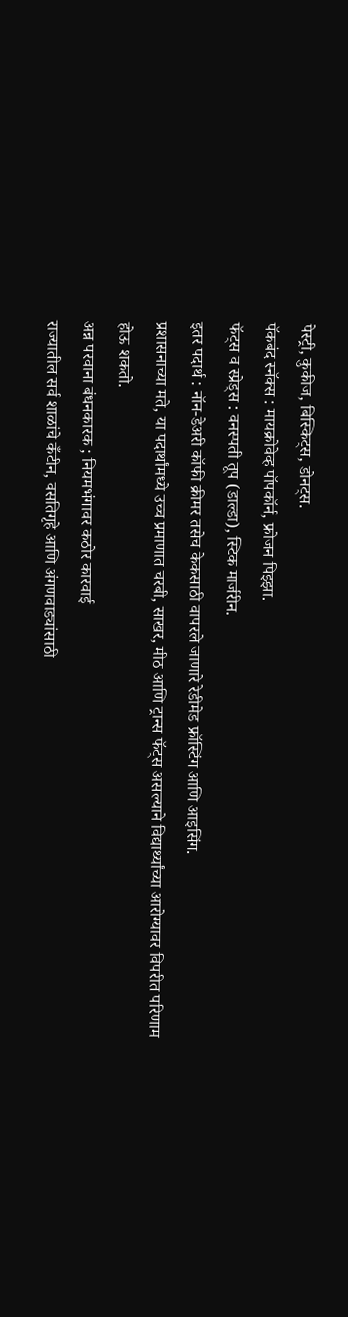पेस्ट्री, कुकीज, बिस्किट्स, डोनट्स.
पॅकबंद स्नॅक्स : मायक्रोवेव्ह पॉपकॉर्न, फ्रोजन पिझ्झा.
फॅट्स व स्प्रेड्स : वनस्पती तूप (डाल्डा), स्टिक मार्जरीन.
इतर पदार्थ : नॉन-डेअरी कॉफी क्रीमर तसेच केकसाठी वापरले जाणारे रेडीमेड फ्रॉस्टिंग आणि आइसिंग.
प्रशासनाच्या मते, या पदार्थांमध्ये उच्च प्रमाणात चरबी, साखर, मीठ आणि ट्रान्स फॅट्स असल्याने विद्यार्थ्यांच्या आरोग्यावर विपरीत परिणाम होऊ शकतो.
अन्न परवाना बंधनकारक ; नियमभंगावर कठोर कारवाई
राज्यातील सर्व शाळांचे कँटीन, वसतिगृहे आणि अंगणवाड्यांसाठी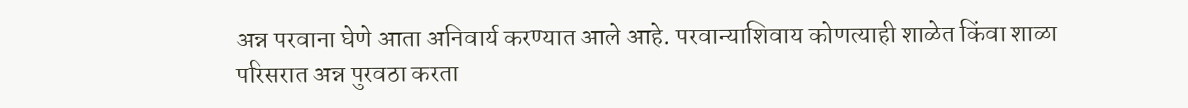अन्न परवाना घेणे आता अनिवार्य करण्यात आले आहे. परवान्याशिवाय कोणत्याही शाळेत किंवा शाळा परिसरात अन्न पुरवठा करता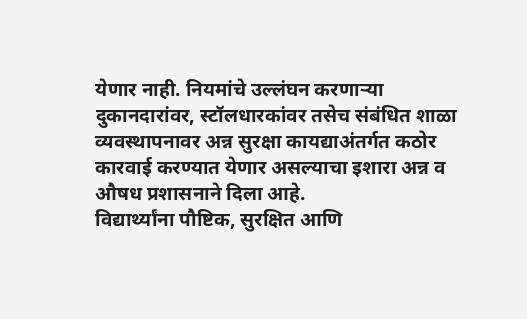येणार नाही. नियमांचे उल्लंघन करणाऱ्या दुकानदारांवर, स्टॉलधारकांवर तसेच संबंधित शाळा व्यवस्थापनावर अन्न सुरक्षा कायद्याअंतर्गत कठोर कारवाई करण्यात येणार असल्याचा इशारा अन्न व औषध प्रशासनाने दिला आहे.
विद्यार्थ्यांना पौष्टिक, सुरक्षित आणि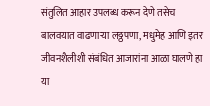संतुलित आहार उपलब्ध करून देणे तसेच बालवयात वाढणाऱ्या लठ्ठपणा, मधुमेह आणि इतर जीवनशैलीशी संबंधित आजारांना आळा घालणे हा या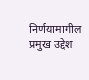निर्णयामागील प्रमुख उद्देश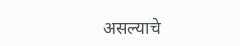असल्याचे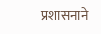प्रशासनाने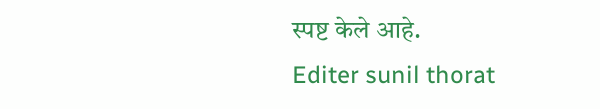स्पष्ट केले आहे.
Editer sunil thorat